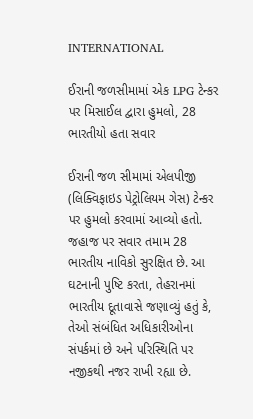INTERNATIONAL

ઈરાની જળસીમામાં એક LPG ટેન્કર પર મિસાઈલ દ્વારા હુમલો, 28 ભારતીયો હતા સવાર

ઈરાની જળ સીમામાં એલપીજી (લિક્વિફાઇડ પેટ્રોલિયમ ગેસ) ટેન્કર પર હુમલો કરવામાં આવ્યો હતો. જહાજ પર સવાર તમામ 28 ભારતીય નાવિકો સુરક્ષિત છે. આ ઘટનાની પુષ્ટિ કરતા, તેહરાનમાં ભારતીય દૂતાવાસે જણાવ્યું હતું કે, તેઓ સંબંધિત અધિકારીઓના સંપર્કમાં છે અને પરિસ્થિતિ પર નજીકથી નજર રાખી રહ્યા છે.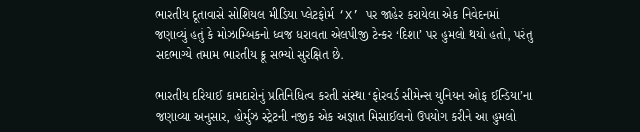ભારતીય દૂતાવાસે સોશિયલ મીડિયા પ્લેટફોર્મ ‘X’ પર જાહેર કરાયેલા એક નિવેદનમાં જણાવ્યું હતું કે મોઝામ્બિકનો ધ્વજ ધરાવતા એલપીજી ટેન્કર ‘દિશા’ પર હુમલો થયો હતો, પરંતુ સદભાગ્યે તમામ ભારતીય ક્રૂ સભ્યો સુરક્ષિત છે.

ભારતીય દરિયાઈ કામદારોનું પ્રતિનિધિત્વ કરતી સંસ્થા ‘ફોરવર્ડ સીમેન્સ યુનિયન ઓફ ઈન્ડિયા’ના જણાવ્યા અનુસાર, હોર્મુઝ સ્ટ્રેટની નજીક એક અજ્ઞાત મિસાઈલનો ઉપયોગ કરીને આ હુમલો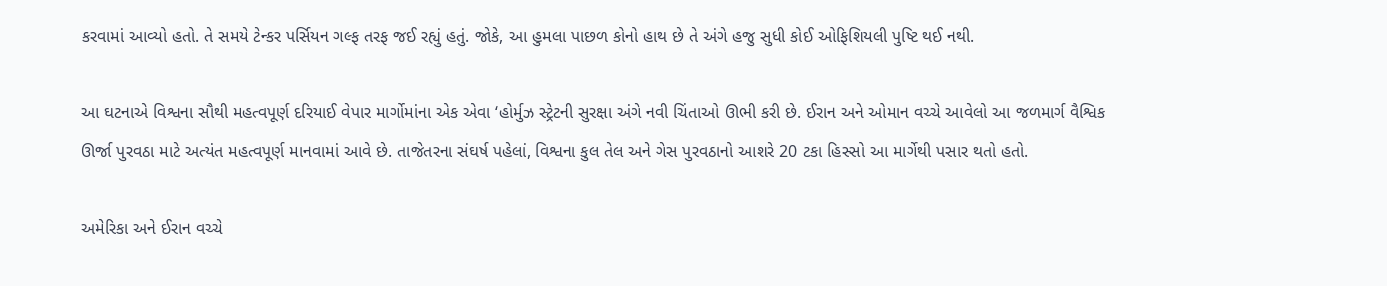કરવામાં આવ્યો હતો. તે સમયે ટેન્કર પર્સિયન ગલ્ફ તરફ જઈ રહ્યું હતું. જોકે, આ હુમલા પાછળ કોનો હાથ છે તે અંગે હજુ સુધી કોઈ ઓફિશિયલી પુષ્ટિ થઈ નથી.

આ ઘટનાએ વિશ્વના સૌથી મહત્વપૂર્ણ દરિયાઈ વેપાર માર્ગોમાંના એક એવા ‘હોર્મુઝ સ્ટ્રેટની સુરક્ષા અંગે નવી ચિંતાઓ ઊભી કરી છે. ઈરાન અને ઓમાન વચ્ચે આવેલો આ જળમાર્ગ વૈશ્વિક ઊર્જા પુરવઠા માટે અત્યંત મહત્વપૂર્ણ માનવામાં આવે છે. તાજેતરના સંઘર્ષ પહેલાં, વિશ્વના કુલ તેલ અને ગેસ પુરવઠાનો આશરે 20 ટકા હિસ્સો આ માર્ગેથી પસાર થતો હતો.

અમેરિકા અને ઈરાન વચ્ચે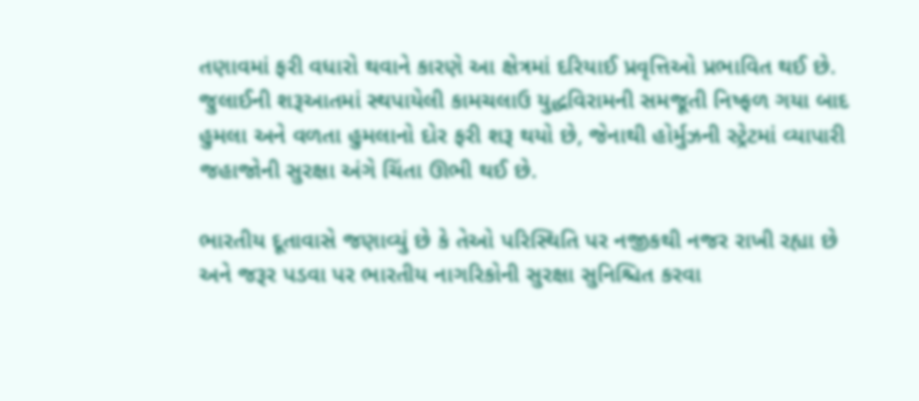તણાવમાં ફરી વધારો થવાને કારણે આ ક્ષેત્રમાં દરિયાઈ પ્રવૃત્તિઓ પ્રભાવિત થઈ છે. જુલાઈની શરૂઆતમાં સ્થપાયેલી કામચલાઉ યુદ્ધવિરામની સમજૂતી નિષ્ફળ ગયા બાદ હુમલા અને વળતા હુમલાનો દોર ફરી શરૂ થયો છે, જેનાથી હોર્મુઝની સ્ટ્રેટમાં વ્યાપારી જહાજોની સુરક્ષા અંગે ચિંતા ઊભી થઈ છે.

ભારતીય દૂતાવાસે જણાવ્યું છે કે તેઓ પરિસ્થિતિ પર નજીકથી નજર રાખી રહ્યા છે અને જરૂર પડવા પર ભારતીય નાગરિકોની સુરક્ષા સુનિશ્ચિત કરવા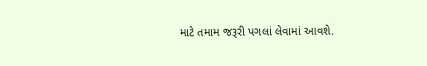માટે તમામ જરૂરી પગલાં લેવામાં આવશે.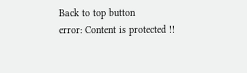Back to top button
error: Content is protected !!